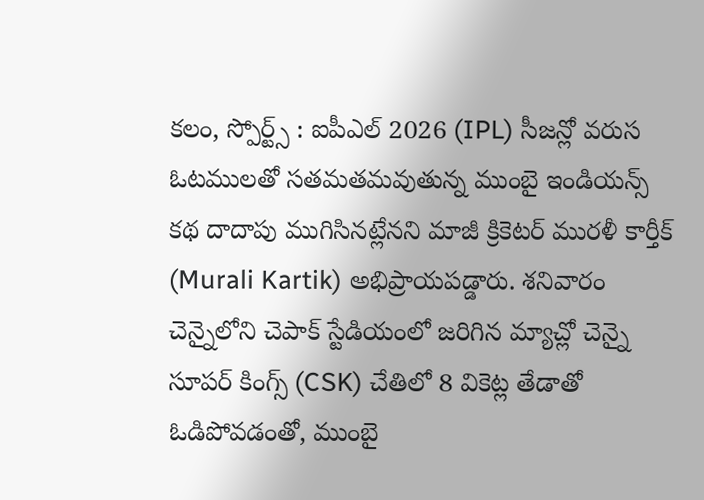కలం, స్పోర్ట్స్ : ఐపీఎల్ 2026 (IPL) సీజన్లో వరుస ఓటములతో సతమతమవుతున్న ముంబై ఇండియన్స్ కథ దాదాపు ముగిసినట్లేనని మాజీ క్రికెటర్ మురళీ కార్తీక్ (Murali Kartik) అభిప్రాయపడ్డారు. శనివారం చెన్నైలోని చెపాక్ స్టేడియంలో జరిగిన మ్యాచ్లో చెన్నై సూపర్ కింగ్స్ (CSK) చేతిలో 8 వికెట్ల తేడాతో ఓడిపోవడంతో, ముంబై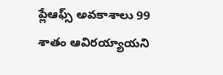ప్లేఆఫ్స్ అవకాశాలు 99 శాతం ఆవిరయ్యాయని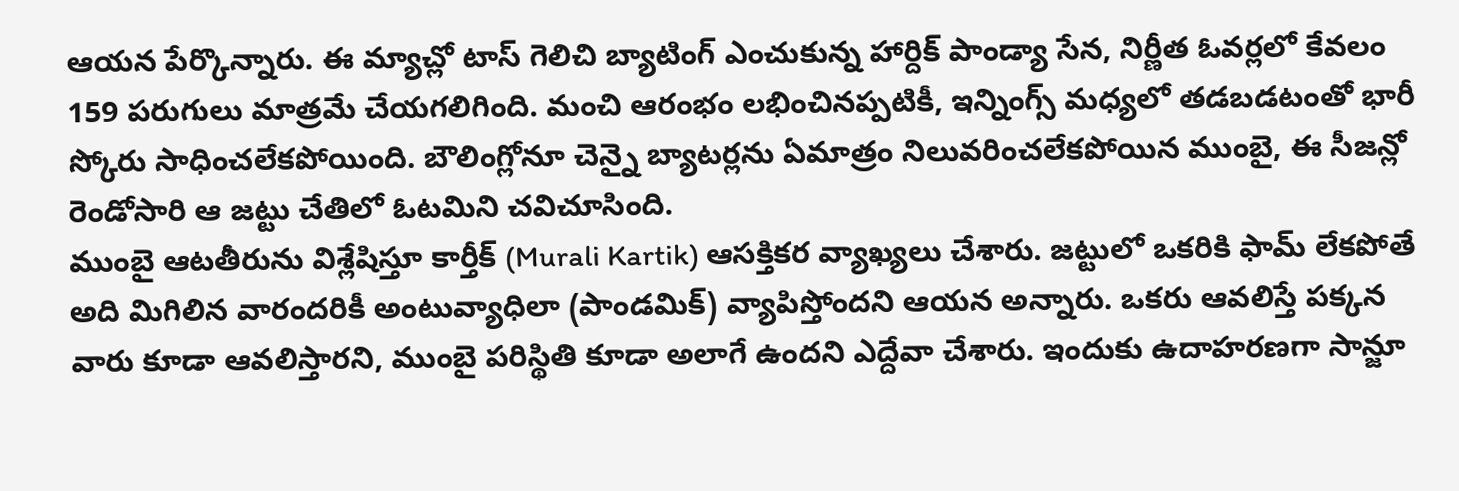ఆయన పేర్కొన్నారు. ఈ మ్యాచ్లో టాస్ గెలిచి బ్యాటింగ్ ఎంచుకున్న హార్దిక్ పాండ్యా సేన, నిర్ణీత ఓవర్లలో కేవలం 159 పరుగులు మాత్రమే చేయగలిగింది. మంచి ఆరంభం లభించినప్పటికీ, ఇన్నింగ్స్ మధ్యలో తడబడటంతో భారీ స్కోరు సాధించలేకపోయింది. బౌలింగ్లోనూ చెన్నై బ్యాటర్లను ఏమాత్రం నిలువరించలేకపోయిన ముంబై, ఈ సీజన్లో రెండోసారి ఆ జట్టు చేతిలో ఓటమిని చవిచూసింది.
ముంబై ఆటతీరును విశ్లేషిస్తూ కార్తీక్ (Murali Kartik) ఆసక్తికర వ్యాఖ్యలు చేశారు. జట్టులో ఒకరికి ఫామ్ లేకపోతే అది మిగిలిన వారందరికీ అంటువ్యాధిలా (పాండమిక్) వ్యాపిస్తోందని ఆయన అన్నారు. ఒకరు ఆవలిస్తే పక్కన వారు కూడా ఆవలిస్తారని, ముంబై పరిస్థితి కూడా అలాగే ఉందని ఎద్దేవా చేశారు. ఇందుకు ఉదాహరణగా సాన్జూ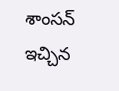శాంసన్ ఇచ్చిన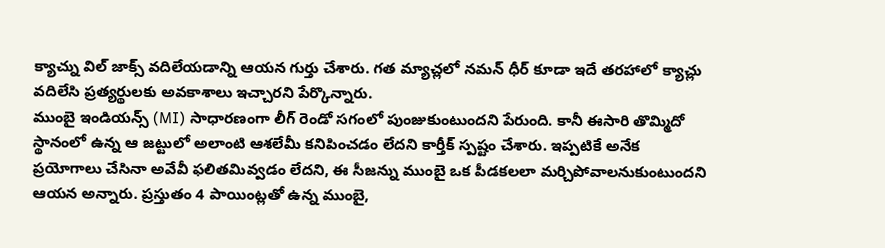క్యాచ్ను విల్ జాక్స్ వదిలేయడాన్ని ఆయన గుర్తు చేశారు. గత మ్యాచ్లలో నమన్ ధీర్ కూడా ఇదే తరహాలో క్యాచ్లు వదిలేసి ప్రత్యర్థులకు అవకాశాలు ఇచ్చారని పేర్కొన్నారు.
ముంబై ఇండియన్స్ (MI) సాధారణంగా లీగ్ రెండో సగంలో పుంజుకుంటుందని పేరుంది. కానీ ఈసారి తొమ్మిదో స్థానంలో ఉన్న ఆ జట్టులో అలాంటి ఆశలేమీ కనిపించడం లేదని కార్తీక్ స్పష్టం చేశారు. ఇప్పటికే అనేక ప్రయోగాలు చేసినా అవేవీ ఫలితమివ్వడం లేదని, ఈ సీజన్ను ముంబై ఒక పీడకలలా మర్చిపోవాలనుకుంటుందని ఆయన అన్నారు. ప్రస్తుతం 4 పాయింట్లతో ఉన్న ముంబై,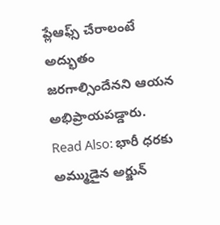ప్లేఆఫ్స్ చేరాలంటే అద్భుతం జరగాల్సిందేనని ఆయన అభిప్రాయపడ్డారు.
Read Also: భారీ ధరకు అమ్ముడైన అర్జున్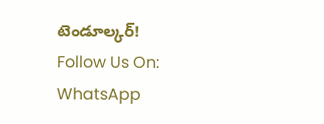టెండూల్కర్!
Follow Us On: WhatsApp